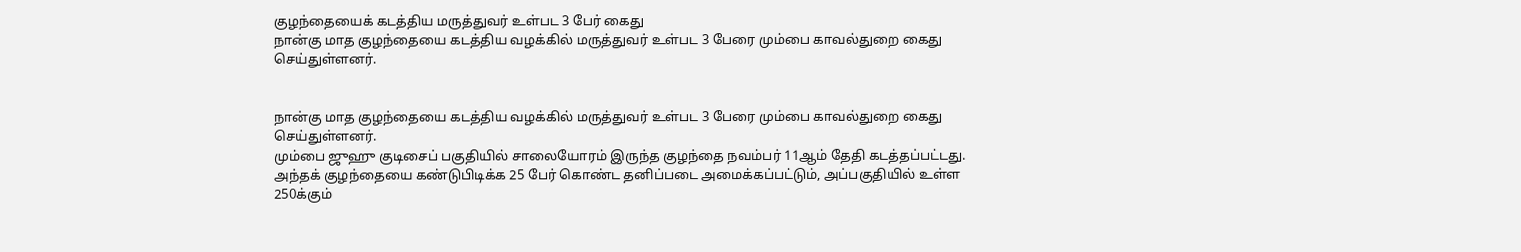குழந்தையைக் கடத்திய மருத்துவர் உள்பட 3 பேர் கைது
நான்கு மாத குழந்தையை கடத்திய வழக்கில் மருத்துவர் உள்பட 3 பேரை மும்பை காவல்துறை கைது செய்துள்ளனர்.


நான்கு மாத குழந்தையை கடத்திய வழக்கில் மருத்துவர் உள்பட 3 பேரை மும்பை காவல்துறை கைது செய்துள்ளனர்.
மும்பை ஜுஹு குடிசைப் பகுதியில் சாலையோரம் இருந்த குழந்தை நவம்பர் 11ஆம் தேதி கடத்தப்பட்டது.
அந்தக் குழந்தையை கண்டுபிடிக்க 25 பேர் கொண்ட தனிப்படை அமைக்கப்பட்டும், அப்பகுதியில் உள்ள 250க்கும்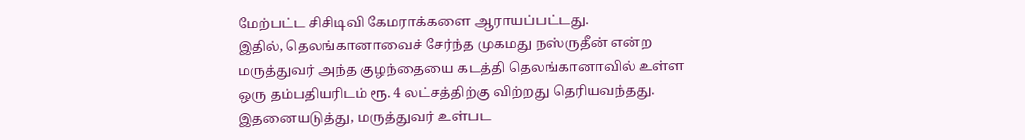மேற்பட்ட சிசிடிவி கேமராக்களை ஆராயப்பட்டது.
இதில், தெலங்கானாவைச் சேர்ந்த முகமது நஸ்ருதீன் என்ற மருத்துவர் அந்த குழந்தையை கடத்தி தெலங்கானாவில் உள்ள ஒரு தம்பதியரிடம் ரூ. 4 லட்சத்திற்கு விற்றது தெரியவந்தது.
இதனையடுத்து, மருத்துவர் உள்பட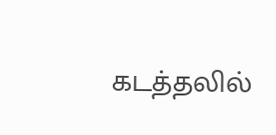கடத்தலில்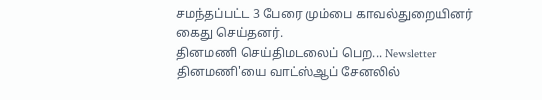சமந்தப்பட்ட 3 பேரை மும்பை காவல்துறையினர் கைது செய்தனர்.
தினமணி செய்திமடலைப் பெற... Newsletter
தினமணி'யை வாட்ஸ்ஆப் சேனலில்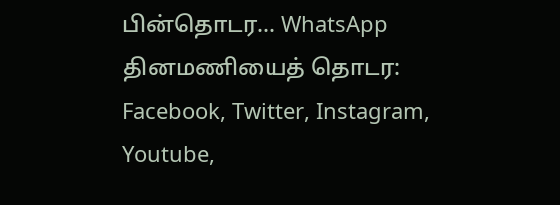பின்தொடர... WhatsApp
தினமணியைத் தொடர: Facebook, Twitter, Instagram, Youtube,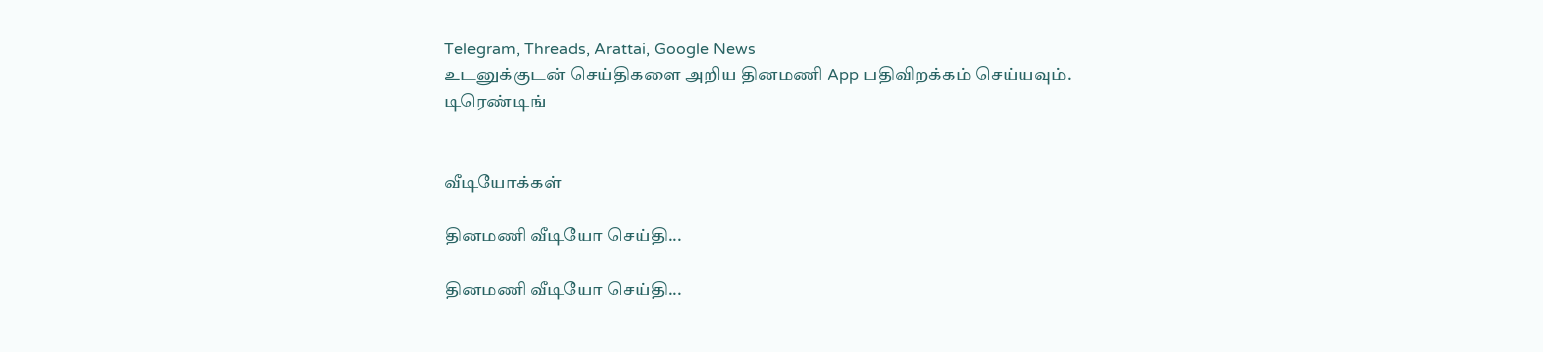Telegram, Threads, Arattai, Google News
உடனுக்குடன் செய்திகளை அறிய தினமணி App பதிவிறக்கம் செய்யவும்.
டிரெண்டிங்


வீடியோக்கள்

தினமணி வீடியோ செய்தி...

தினமணி வீடியோ செய்தி...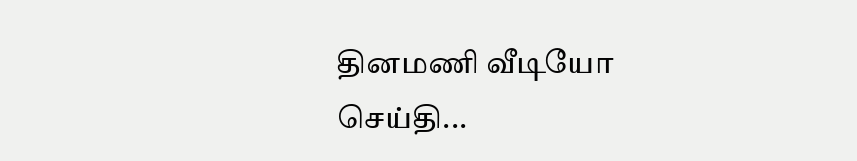தினமணி வீடியோ செய்தி...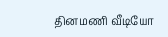தினமணி வீடியோ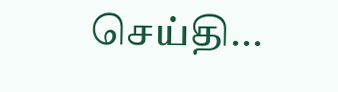செய்தி...